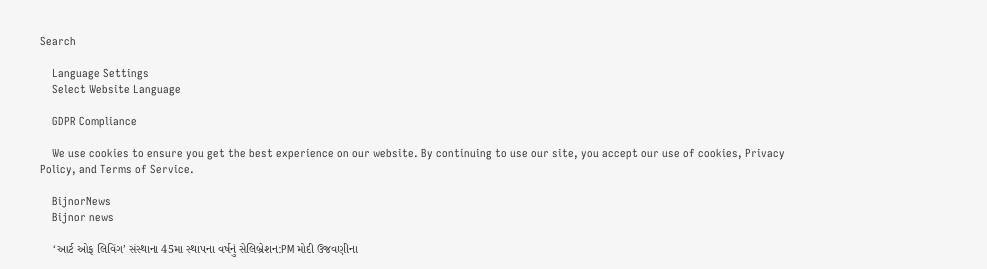Search

    Language Settings
    Select Website Language

    GDPR Compliance

    We use cookies to ensure you get the best experience on our website. By continuing to use our site, you accept our use of cookies, Privacy Policy, and Terms of Service.

    BijnorNews
    Bijnor news

    ‘આર્ટ ઓફ લિવિંગ’ સંસ્થાના 45મા સ્થાપના વર્ષનું સેલિબ્રેશન:PM મોદી ઉજવણીના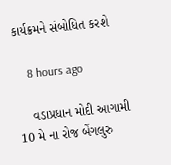કાર્યક્રમને સંબોધિત કરશે

    8 hours ago

    વડાપ્રધાન મોદી આગામી 10 મે ના રોજ બેંગલુરુ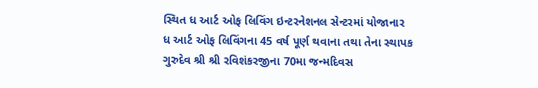સ્થિત ધ આર્ટ ઓફ લિવિંગ ઇન્ટરનેશનલ સેન્ટરમાં યોજાનાર ધ આર્ટ ઓફ લિવિંગના 45 વર્ષ પૂર્ણ થવાના તથા તેના સ્થાપક ગુરુદેવ શ્રી શ્રી રવિશંકરજીના 70મા જન્મદિવસ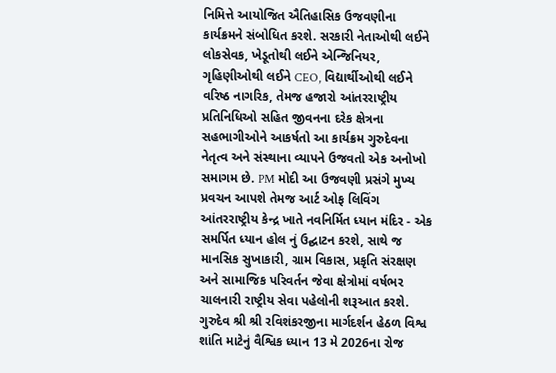નિમિત્તે આયોજિત ઐતિહાસિક ઉજવણીના કાર્યક્રમને સંબોધિત કરશે. સરકારી નેતાઓથી લઈને લોકસેવક, ખેડૂતોથી લઈને એન્જિનિયર, ગૃહિણીઓથી લઈને CEO, વિદ્યાર્થીઓથી લઈને વરિષ્ઠ નાગરિક, તેમજ હજારો આંતરરાષ્ટ્રીય પ્રતિનિધિઓ સહિત જીવનના દરેક ક્ષેત્રના સહભાગીઓને આકર્ષતો આ કાર્યક્રમ ગુરુદેવના નેતૃત્વ અને સંસ્થાના વ્યાપને ઉજવતો એક અનોખો સમાગમ છે. PM મોદી આ ઉજવણી પ્રસંગે મુખ્ય પ્રવચન આપશે તેમજ આર્ટ ઓફ લિવિંગ આંતરરાષ્ટ્રીય કેન્દ્ર ખાતે નવનિર્મિત ધ્યાન મંદિર - એક સમર્પિત ધ્યાન હોલ નું ઉદ્ઘાટન કરશે, સાથે જ માનસિક સુખાકારી, ગ્રામ વિકાસ, પ્રકૃતિ સંરક્ષણ અને સામાજિક પરિવર્તન જેવા ક્ષેત્રોમાં વર્ષભર ચાલનારી રાષ્ટ્રીય સેવા પહેલોની શરૂઆત કરશે. ગુરુદેવ શ્રી શ્રી રવિશંકરજીના માર્ગદર્શન હેઠળ વિશ્વ શાંતિ માટેનું વૈશ્વિક ધ્યાન 13 મે 2026ના રોજ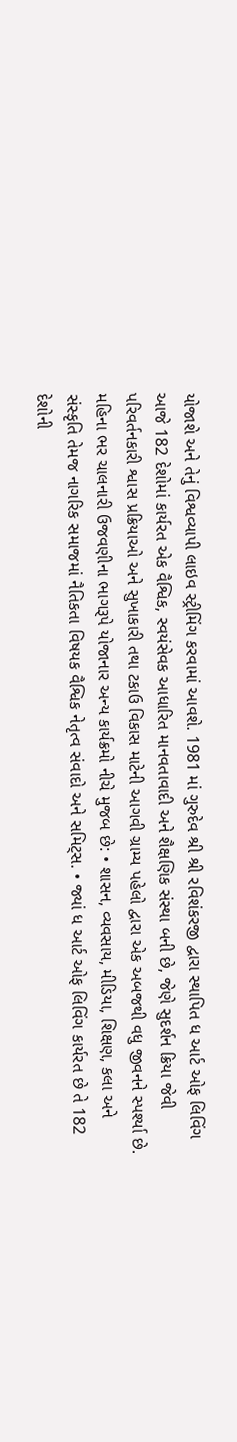યોજાશે અને તેનું વિશ્વવ્યાપી લાઇવ સ્ટ્રીમિંગ કરવામાં આવશે. 1981 માં ગુરુદેવ શ્રી શ્રી રવિશંકરજી દ્વારા સ્થાપિત ધ આર્ટ ઓફ લિવિંગ આજે 182 દેશોમાં કાર્યરત એક વૈશ્વિક, સ્વયંસેવક આધારિત માનવતાવાદી અને શૈક્ષણિક સંસ્થા બની છે, જેણે સુદર્શન ક્રિયા જેવી પરિવર્તનકારી શ્વાસ પ્રક્રિયાઓ અને સુખાકારી તથા ટકાઉ વિકાસ માટેની આગવી ગ્રામ્ય પહેલો દ્વારા એક અબજથી વધુ જીવનને સ્પર્શ્યા છે. મહિના ભર ચાલનારી ઉજવણીના ભાગરૂપે યોજાનાર અન્ય કાર્યક્રમો નીચે મુજબ છે: • શાસન, વ્યવસાય, મીડિયા, શિક્ષણ, કલા અને સંસ્કૃતિ તેમજ નાગરિક સમાજમાં નૈતિકતા વિષયક વૈશ્વિક નેતૃત્વ સંવાદો અને સમિટ્સ. • જ્યાં ધ આર્ટ ઓફ લિવિંગ કાર્યરત છે તે 182 દેશોની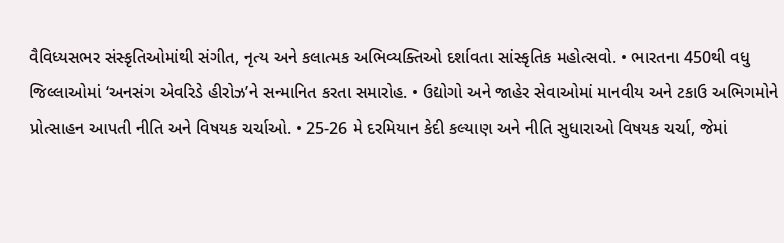વૈવિધ્યસભર સંસ્કૃતિઓમાંથી સંગીત, નૃત્ય અને કલાત્મક અભિવ્યક્તિઓ દર્શાવતા સાંસ્કૃતિક મહોત્સવો. • ભારતના 450થી વધુ જિલ્લાઓમાં ‘અનસંગ એવરિડે હીરોઝ’ને સન્માનિત કરતા સમારોહ. • ઉદ્યોગો અને જાહેર સેવાઓમાં માનવીય અને ટકાઉ અભિગમોને પ્રોત્સાહન આપતી નીતિ અને વિષયક ચર્ચાઓ. • 25-26 મે દરમિયાન કેદી કલ્યાણ અને નીતિ સુધારાઓ વિષયક ચર્ચા, જેમાં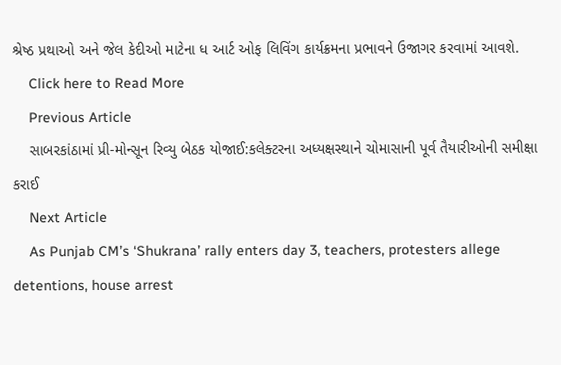શ્રેષ્ઠ પ્રથાઓ અને જેલ કેદીઓ માટેના ધ આર્ટ ઓફ લિવિંગ કાર્યક્રમના પ્રભાવને ઉજાગર કરવામાં આવશે.
    Click here to Read More
    Previous Article
    સાબરકાંઠામાં પ્રી-મોન્સૂન રિવ્યુ બેઠક યોજાઈ:કલેક્ટરના અધ્યક્ષસ્થાને ચોમાસાની પૂર્વ તૈયારીઓની સમીક્ષા કરાઈ
    Next Article
    As Punjab CM’s ‘Shukrana’ rally enters day 3, teachers, protesters allege detentions, house arrest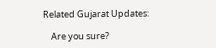Related Gujarat Updates:

    Are you sure?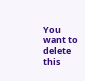You want to delete this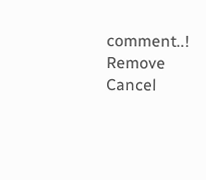comment..! Remove Cancel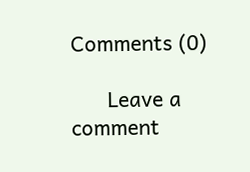Comments (0)

      Leave a comment